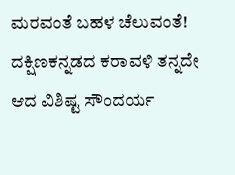ಮರವಂತೆ ಬಹಳ ಚೆಲುವಂತೆ! ದಕ್ಷಿಣಕನ್ನಡದ ಕರಾವಳಿ ತನ್ನದೇ ಆದ ವಿಶಿಷ್ಟ ಸೌಂದರ್ಯ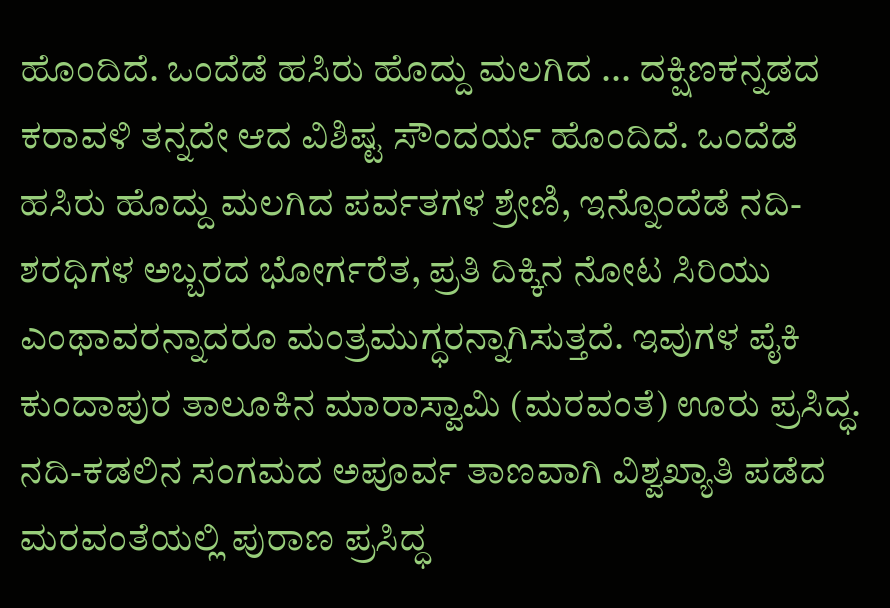ಹೊಂದಿದೆ. ಒಂದೆಡೆ ಹಸಿರು ಹೊದ್ದು ಮಲಗಿದ ... ದಕ್ಷಿಣಕನ್ನಡದ ಕರಾವಳಿ ತನ್ನದೇ ಆದ ವಿಶಿಷ್ಟ ಸೌಂದರ್ಯ ಹೊಂದಿದೆ. ಒಂದೆಡೆ ಹಸಿರು ಹೊದ್ದು ಮಲಗಿದ ಪರ್ವತಗಳ ಶ್ರೇಣಿ, ಇನ್ನೊಂದೆಡೆ ನದಿ-ಶರಧಿಗಳ ಅಬ್ಬರದ ಭೋರ್ಗರೆತ, ಪ್ರತಿ ದಿಕ್ಕಿನ ನೋಟ ಸಿರಿಯು ಎಂಥಾವರನ್ನಾದರೂ ಮಂತ್ರಮುಗ್ಧರನ್ನಾಗಿಸುತ್ತದೆ. ಇವುಗಳ ಪೈಕಿ ಕುಂದಾಪುರ ತಾಲೂಕಿನ ಮಾರಾಸ್ವಾಮಿ (ಮರವಂತೆ) ಊರು ಪ್ರಸಿದ್ಧ. ನದಿ-ಕಡಲಿನ ಸಂಗಮದ ಅಪೂರ್ವ ತಾಣವಾಗಿ ವಿಶ್ವಖ್ಯಾತಿ ಪಡೆದ ಮರವಂತೆಯಲ್ಲಿ ಪುರಾಣ ಪ್ರಸಿದ್ಧ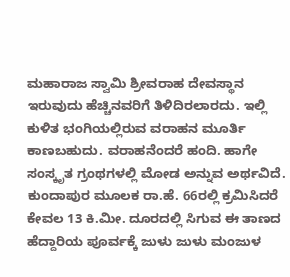ಮಹಾರಾಜ ಸ್ವಾಮಿ ಶ್ರೀವರಾಹ ದೇವಸ್ಥಾನ ಇರುವುದು ಹೆಚ್ಚಿನವರಿಗೆ ತಿಳಿದಿರಲಾರದು. ಇಲ್ಲಿ ಕುಳಿತ ಭಂಗಿಯಲ್ಲಿರುವ ವರಾಹನ ಮೂರ್ತಿ ಕಾಣಬಹುದು. ವರಾಹನೆಂದರೆ ಹಂದಿ. ಹಾಗೇ ಸಂಸ್ಕೃತ ಗ್ರಂಥಗಳಲ್ಲಿ ಮೋಡ ಅನ್ನುವ ಅರ್ಥವಿದೆ. ಕುಂದಾಪುರ ಮೂಲಕ ರಾ.ಹೆ. 66ರಲ್ಲಿ ಕ್ರಮಿಸಿದರೆ ಕೇವಲ 13 ಕಿ.ಮೀ. ದೂರದಲ್ಲಿ ಸಿಗುವ ಈ ತಾಣದ ಹೆದ್ದಾರಿಯ ಪೂರ್ವಕ್ಕೆ ಜುಳು ಜುಳು ಮಂಜುಳ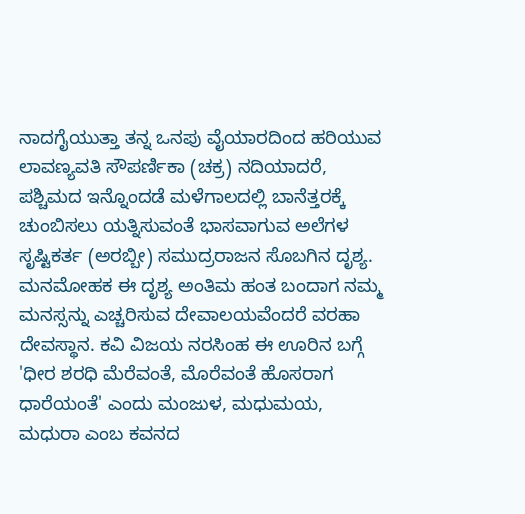ನಾದಗೈಯುತ್ತಾ ತನ್ನ ಒನಪು ವೈಯಾರದಿಂದ ಹರಿಯುವ ಲಾವಣ್ಯವತಿ ಸೌಪರ್ಣಿಕಾ (ಚಕ್ರ) ನದಿಯಾದರೆ, ಪಶ್ಚಿಮದ ಇನ್ನೊಂದಡೆ ಮಳೆಗಾಲದಲ್ಲಿ ಬಾನೆತ್ತರಕ್ಕೆ ಚುಂಬಿಸಲು ಯತ್ನಿಸುವಂತೆ ಭಾಸವಾಗುವ ಅಲೆಗಳ ಸೃಷ್ಟಿಕರ್ತ (ಅರಬ್ಬೀ) ಸಮುದ್ರರಾಜನ ಸೊಬಗಿನ ದೃಶ್ಯ. ಮನಮೋಹಕ ಈ ದೃಶ್ಯ ಅಂತಿಮ ಹಂತ ಬಂದಾಗ ನಮ್ಮ ಮನಸ್ಸನ್ನು ಎಚ್ಚರಿಸುವ ದೇವಾಲಯವೆಂದರೆ ವರಹಾ ದೇವಸ್ಥಾನ. ಕವಿ ವಿಜಯ ನರಸಿಂಹ ಈ ಊರಿನ ಬಗ್ಗೆ 'ಧೀರ ಶರಧಿ ಮೆರೆವಂತೆ, ಮೊರೆವಂತೆ ಹೊಸರಾಗ ಧಾರೆಯಂತೆ' ಎಂದು ಮಂಜುಳ, ಮಧುಮಯ, ಮಧುರಾ ಎಂಬ ಕವನದ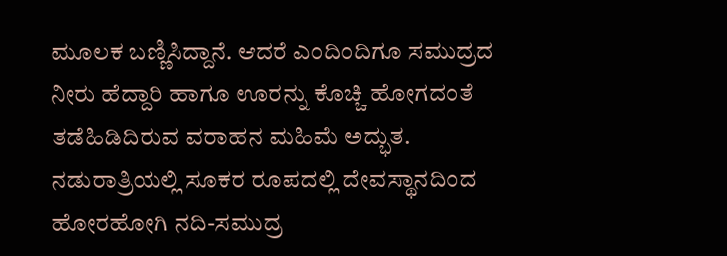ಮೂಲಕ ಬಣ್ಣಿಸಿದ್ದಾನೆ. ಆದರೆ ಎಂದಿಂದಿಗೂ ಸಮುದ್ರದ ನೀರು ಹೆದ್ದಾರಿ ಹಾಗೂ ಊರನ್ನು ಕೊಚ್ಚಿ ಹೋಗದಂತೆ ತಡೆಹಿಡಿದಿರುವ ವರಾಹನ ಮಹಿಮೆ ಅದ್ಭುತ. ನಡುರಾತ್ರಿಯಲ್ಲಿ ಸೂಕರ ರೂಪದಲ್ಲಿ ದೇವಸ್ಥಾನದಿಂದ ಹೋರಹೋಗಿ ನದಿ-ಸಮುದ್ರ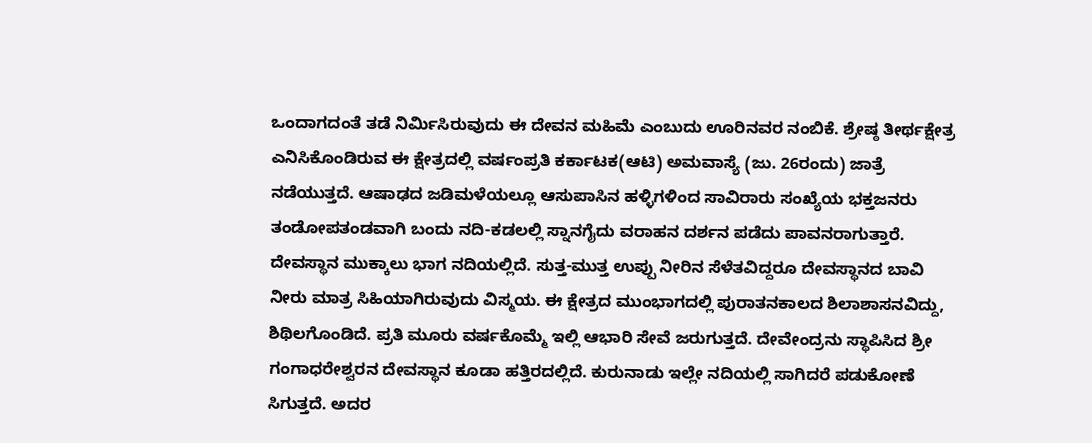ಒಂದಾಗದಂತೆ ತಡೆ ನಿರ್ಮಿಸಿರುವುದು ಈ ದೇವನ ಮಹಿಮೆ ಎಂಬುದು ಊರಿನವರ ನಂಬಿಕೆ. ಶ್ರೇಷ್ಠ ತೀರ್ಥಕ್ಷೇತ್ರ ಎನಿಸಿಕೊಂಡಿರುವ ಈ ಕ್ಷೇತ್ರದಲ್ಲಿ ವರ್ಷಂಪ್ರತಿ ಕರ್ಕಾಟಕ(ಆಟಿ) ಅಮವಾಸ್ಯೆ (ಜು. 26ರಂದು) ಜಾತ್ರೆ ನಡೆಯುತ್ತದೆ. ಆಷಾಢದ ಜಡಿಮಳೆಯಲ್ಲೂ ಆಸುಪಾಸಿನ ಹಳ್ಳಿಗಳಿಂದ ಸಾವಿರಾರು ಸಂಖ್ಯೆಯ ಭಕ್ತಜನರು ತಂಡೋಪತಂಡವಾಗಿ ಬಂದು ನದಿ-ಕಡಲಲ್ಲಿ ಸ್ನಾನಗೈದು ವರಾಹನ ದರ್ಶನ ಪಡೆದು ಪಾವನರಾಗುತ್ತಾರೆ. ದೇವಸ್ಥಾನ ಮುಕ್ಕಾಲು ಭಾಗ ನದಿಯಲ್ಲಿದೆ. ಸುತ್ತ-ಮುತ್ತ ಉಪ್ಪು ನೀರಿನ ಸೆಳೆತವಿದ್ದರೂ ದೇವಸ್ಥಾನದ ಬಾವಿ ನೀರು ಮಾತ್ರ ಸಿಹಿಯಾಗಿರುವುದು ವಿಸ್ಮಯ. ಈ ಕ್ಷೇತ್ರದ ಮುಂಭಾಗದಲ್ಲಿ ಪುರಾತನಕಾಲದ ಶಿಲಾಶಾಸನವಿದ್ದು, ಶಿಥಿಲಗೊಂಡಿದೆ. ಪ್ರತಿ ಮೂರು ವರ್ಷಕೊಮ್ಮೆ ಇಲ್ಲಿ ಆಭಾರಿ ಸೇವೆ ಜರುಗುತ್ತದೆ. ದೇವೇಂದ್ರನು ಸ್ಥಾಪಿಸಿದ ಶ್ರೀ ಗಂಗಾಧರೇಶ್ವರನ ದೇವಸ್ಥಾನ ಕೂಡಾ ಹತ್ತಿರದಲ್ಲಿದೆ. ಕುರುನಾಡು ಇಲ್ಲೇ ನದಿಯಲ್ಲಿ ಸಾಗಿದರೆ ಪಡುಕೋಣೆ ಸಿಗುತ್ತದೆ. ಅದರ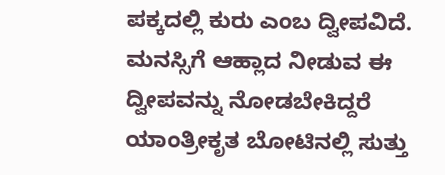ಪಕ್ಕದಲ್ಲಿ ಕುರು ಎಂಬ ದ್ವೀಪವಿದೆ. ಮನಸ್ಸಿಗೆ ಆಹ್ಲಾದ ನೀಡುವ ಈ ದ್ವೀಪವನ್ನು ನೋಡಬೇಕಿದ್ದರೆ ಯಾಂತ್ರೀಕೃತ ಬೋಟಿನಲ್ಲಿ ಸುತ್ತು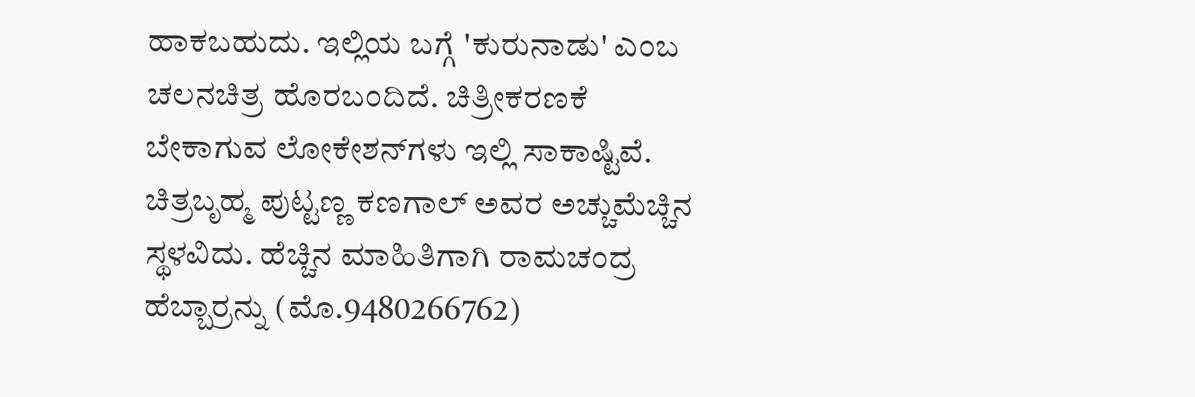ಹಾಕಬಹುದು. ಇಲ್ಲಿಯ ಬಗ್ಗೆ 'ಕುರುನಾಡು' ಎಂಬ ಚಲನಚಿತ್ರ ಹೊರಬಂದಿದೆ. ಚಿತ್ರೀಕರಣಕೆ ಬೇಕಾಗುವ ಲೋಕೇಶನ್‌ಗಳು ಇಲ್ಲಿ ಸಾಕಾಷ್ಟಿವೆ. ಚಿತ್ರಬೃಹ್ಮ ಪುಟ್ಟಣ್ಣ ಕಣಗಾಲ್ ಅವರ ಅಚ್ಚುಮೆಚ್ಚಿನ ಸ್ಥಳವಿದು. ಹೆಚ್ಚಿನ ಮಾಹಿತಿಗಾಗಿ ರಾಮಚಂದ್ರ ಹೆಬ್ಬಾರ್ರನ್ನು (ಮೊ.9480266762)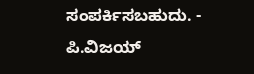ಸಂಪರ್ಕಿಸಬಹುದು. - ಪಿ.ವಿಜಯ್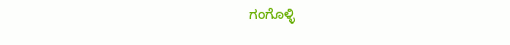ಗಂಗೊಳ್ಳಿ